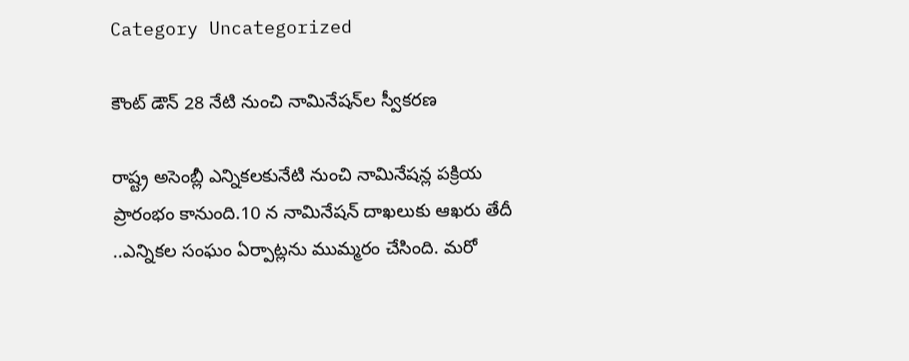Category Uncategorized

కౌంట్‌ ‌డౌన్‌ 28 నేటి నుంచి నామినేషన్‌ల స్వీకరణ

రాష్ట్ర అసెంబ్లీ ఎన్నికలకునేటి నుంచి నామినేషన్ల పక్రియ ప్రారంభం కానుంది.10 న నామినేషన్‌ ‌దాఖలుకు ఆఖరు తేదీ ..ఎన్నికల సంఘం ఏర్పాట్లను ముమ్మరం చేసింది. మరో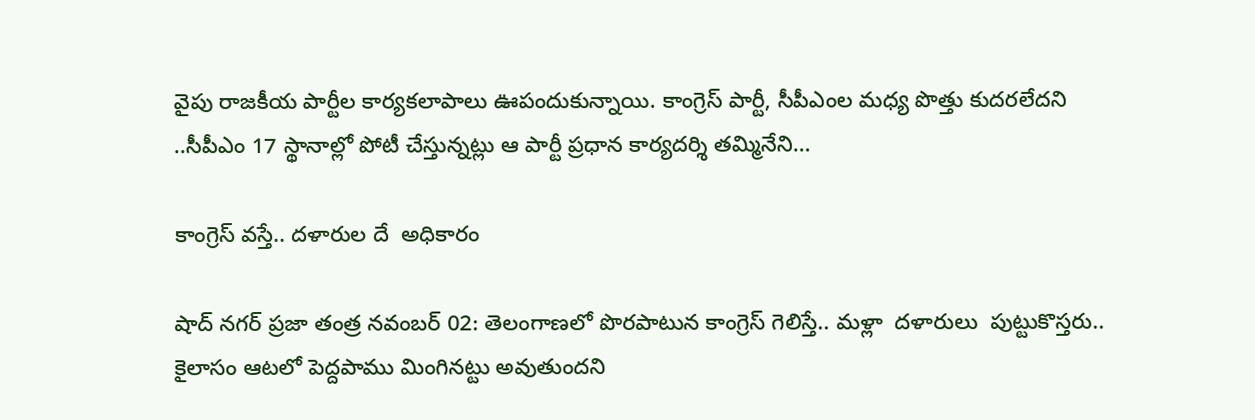వైపు రాజకీయ పార్టీల కార్యకలాపాలు ఊపందుకున్నాయి. కాంగ్రెస్‌ ‌పార్టీ, సీపీఎంల మధ్య పొత్తు కుదరలేదని ..సీపీఎం 17 స్థానాల్లో పోటీ చేస్తున్నట్లు ఆ పార్టీ ప్రధాన కార్యదర్శి తమ్మినేని…

కాంగ్రెస్ వస్తే.. దళారుల దే  అధికారం

షాద్ నగర్ ప్రజా తంత్ర నవంబర్ 02: తెలంగాణ‌లో పొర‌పాటున‌ కాంగ్రెస్ గెలిస్తే.. మ‌ళ్లా  దళారులు  పుట్టుకొస్త‌రు.. కైలాసం ఆట‌లో పెద్ద‌పాము మింగిన‌ట్టు అవుతుంద‌ని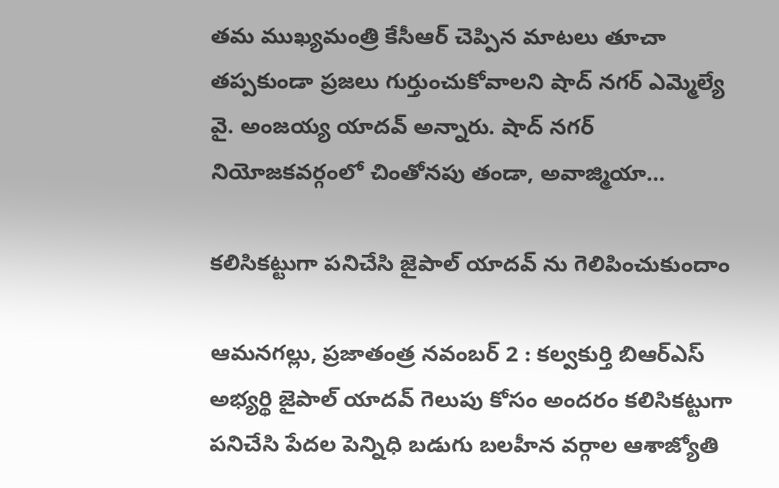తమ ముఖ్యమంత్రి కేసీఆర్ చెప్పిన మాటలు తూచా తప్పకుండా ప్రజలు గుర్తుంచుకోవాలని షాద్ నగర్ ఎమ్మెల్యే వై. అంజయ్య యాదవ్ అన్నారు. షాద్ నగర్ నియోజ‌క‌వ‌ర్గంలో చింతోనపు తండా, అవాజ్మియా…

కలిసికట్టుగా పనిచేసి జైపాల్ యాదవ్ ను గెలిపించుకుందాం

ఆమనగల్లు, ప్రజాతంత్ర నవంబర్ 2 : కల్వకుర్తి బిఆర్ఎస్ అభ్యర్థి జైపాల్ యాదవ్ గెలుపు కోసం అందరం కలిసికట్టుగా పనిచేసి పేదల పెన్నిధి బడుగు బలహీన వర్గాల ఆశాజ్యోతి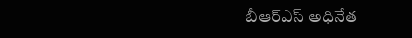బీఆర్ఎస్ అధినేత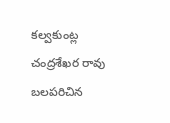కల్వకుంట్ల చంద్రశేఖర రావు బలపరిచిన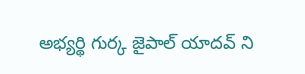అభ్యర్థి గుర్క జైపాల్ యాదవ్ ని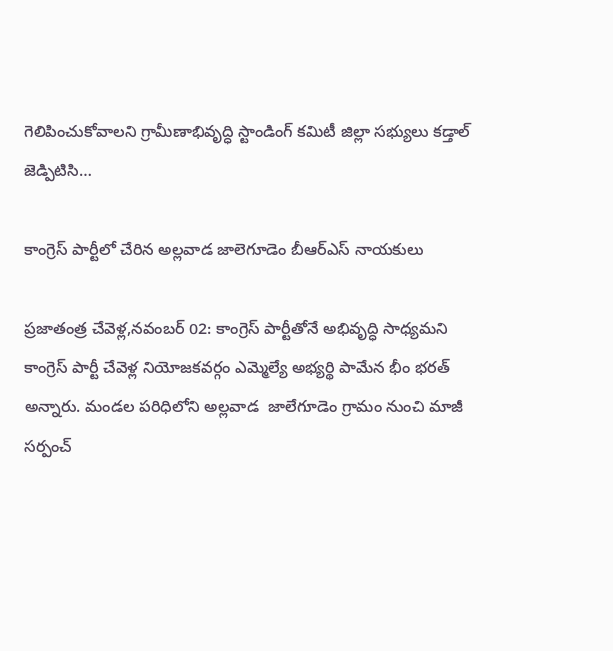గెలిపించుకోవాలని గ్రామీణాభివృద్ధి స్టాండింగ్ కమిటీ జిల్లా సభ్యులు కడ్తాల్ జెడ్పిటిసి…

కాంగ్రెస్ పార్టీలో చేరిన అల్లవాడ జాలెగూడెం బీఆర్ఎస్ నాయకులు

ప్రజాతంత్ర చేవెళ్ల,నవంబర్ 02: కాంగ్రెస్ పార్టీతోనే అభివృద్ధి సాధ్యమని కాంగ్రెస్ పార్టీ చేవెళ్ల నియోజకవర్గం ఎమ్మెల్యే అభ్యర్థి పామేన భీం భరత్ అన్నారు. మండల పరిధిలోని అల్లవాడ  జాలేగూడెం గ్రామం నుంచి మాజీ సర్పంచ్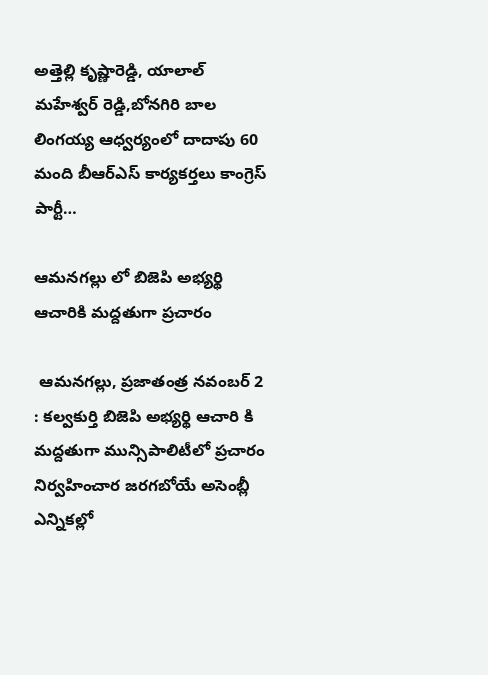అత్తెల్లి కృష్ణారెడ్డి, యాలాల్ మహేశ్వర్ రెడ్డి,బోనగిరి బాల లింగయ్య ఆధ్వర్యంలో దాదాపు 60 మంది బీఆర్ఎస్ కార్యకర్తలు కాంగ్రెస్ పార్టీ…

ఆమనగల్లు లో బిజెపి అభ్యర్థి ఆచారికి మద్దతుగా ప్రచారం

 ఆమనగల్లు, ప్రజాతంత్ర నవంబర్ 2 : కల్వకుర్తి బిజెపి అభ్యర్థి ఆచారి కి మద్దతుగా మున్సిపాలిటీలో ప్రచారం నిర్వహించార జరగబోయే అసెంబ్లీ ఎన్నికల్లో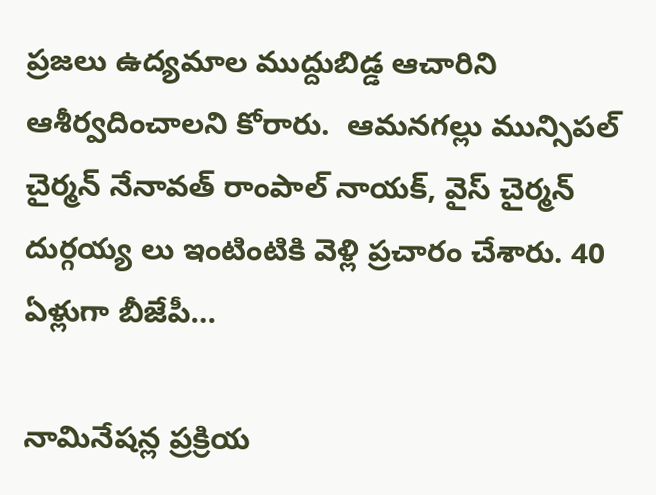ప్రజలు ఉద్యమాల ముద్దుబిడ్డ ఆచారిని ఆశీర్వదించాలని కోరారు.  ఆమనగల్లు మున్సిపల్ చైర్మన్ నేనావత్ రాంపాల్ నాయక్, వైస్ చైర్మన్ దుర్గయ్య లు ఇంటింటికి వెళ్లి ప్రచారం చేశారు. 40 ఏళ్లుగా బీజేపీ…

నామినేషన్ల ప్రక్రియ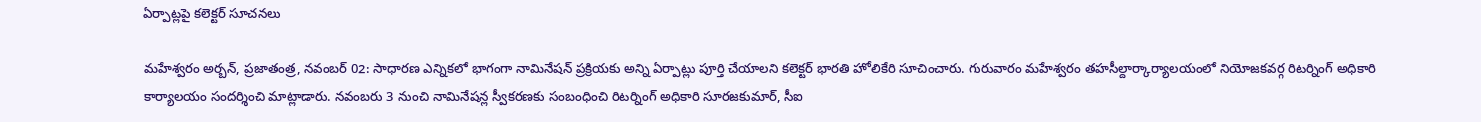ఏర్పాట్లపై కలెక్టర్ సూచనలు

మహేశ్వరం అర్బన్, ప్రజాతంత్ర, నవంబర్ 02: సాధారణ ఎన్నికలో భాగంగా నామినేషన్ ప్రక్రియకు అన్ని ఏర్పాట్లు పూర్తి చేయాలని కలెక్టర్ భారతి హోలికేరి సూచించారు. గురువారం మహేశ్వరం తహసీల్దార్కార్యాలయంలో నియోజకవర్గ రిటర్నింగ్ అధికారి కార్యాలయం సందర్శించి మాట్లాడారు. నవంబరు 3 నుంచి నామినేషన్ల స్వీకరణకు సంబంధించి రిటర్నింగ్ అధికారి సూరజకుమార్, సీఐ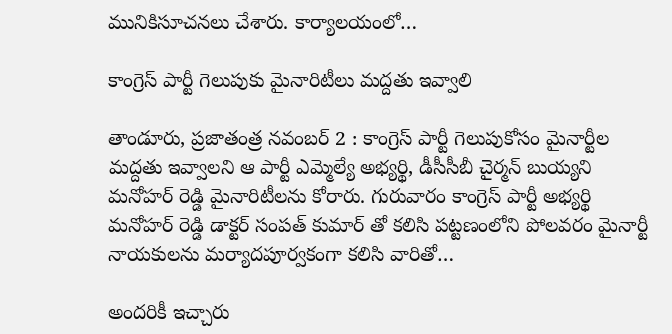మునికిసూచనలు చేశారు. కార్యాలయంలో…

కాంగ్రెస్ పార్టీ గెలుపుకు మైనారిటీలు మద్దతు ఇవ్వాలి

తాండూరు, ప్రజాతంత్ర నవంబర్ 2 : కాంగ్రెస్ పార్టీ గెలుపుకోసం మైనార్టీల మద్దతు ఇవ్వాలని ఆ పార్టీ ఎమ్మెల్యే అభ్యర్థి, డీసీసీబీ చైర్మన్ బుయ్యని మనోహర్ రెడ్డి మైనారిటీలను కోరారు. గురువారం కాంగ్రెస్ పార్టీ అభ్యర్థి మనోహర్ రెడ్డి డాక్టర్ సంపత్ కుమార్ తో కలిసి పట్టణంలోని పోలవరం మైనార్టీ నాయకులను మర్యాదపూర్వకంగా కలిసి వారితో…

అందరికీ ఇచ్చారు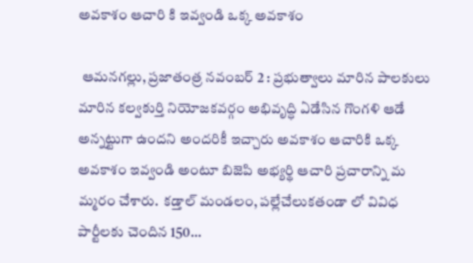అవకాశం ఆచారి కి ఇవ్వండి ఒక్క అవకాశం

 ఆమనగల్లు, ప్రజాతంత్ర నవంబర్ 2 : ప్రభుత్వాలు మారిన పాలకులు మారిన కల్వకుర్తి నియోజకవర్గం అభివృద్ధి ఏడేసిన గొంగళి ఆడే అన్నట్టుగా ఉందని అందరికీ ఇచ్చారు అవకాశం ఆచారికి ఒక్క అవకాశం ఇవ్వండి అంటూ బిజెపి అభ్యర్థి ఆచారి ప్రచారాన్ని మ మ్మరం చేశారు.  కడ్తాల్ మండలం, పల్లేచేలుకతండా లో వివిధ పార్టీలకు చెందిన 150…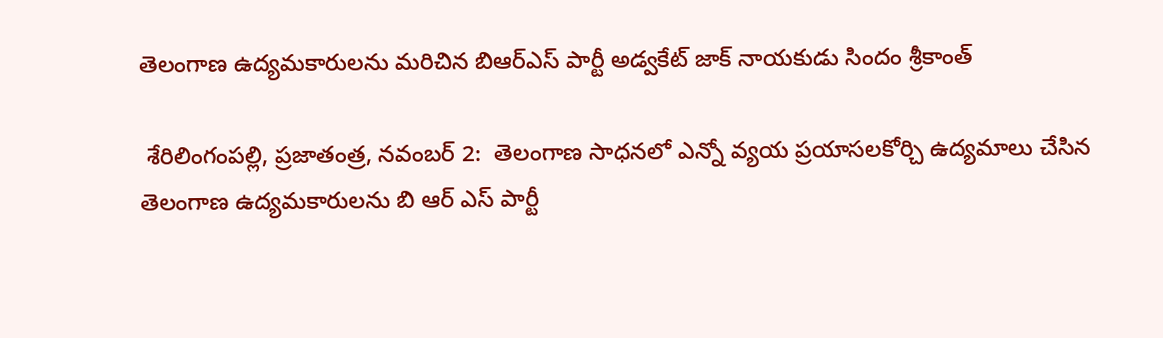తెలంగాణ ఉద్యమకారులను మరిచిన బిఆర్ఎస్ పార్టీ అడ్వకేట్ జాక్ నాయకుడు సిందం శ్రీకాంత్

 శేరిలింగంపల్లి, ప్రజాతంత్ర, నవంబర్ 2:  తెలంగాణ సాధనలో ఎన్నో వ్యయ ప్రయాసలకోర్చి ఉద్యమాలు చేసిన తెలంగాణ ఉద్యమకారులను బి ఆర్ ఎస్ పార్టీ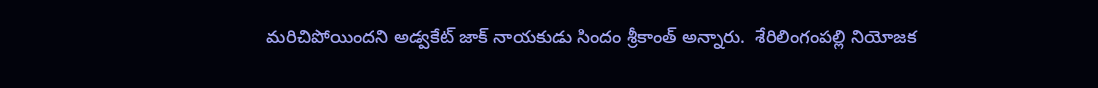మరిచిపోయిందని అడ్వకేట్ జాక్ నాయకుడు సిందం శ్రీకాంత్ అన్నారు.  శేరిలింగంపల్లి నియోజక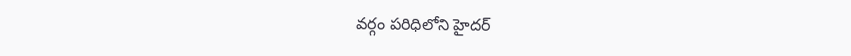వర్గం పరిధిలోని హైదర్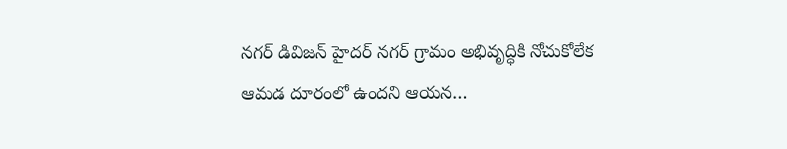నగర్ డివిజన్ హైదర్ నగర్ గ్రామం అభివృద్ధికి నోచుకోలేక ఆమడ దూరంలో ఉందని ఆయన…